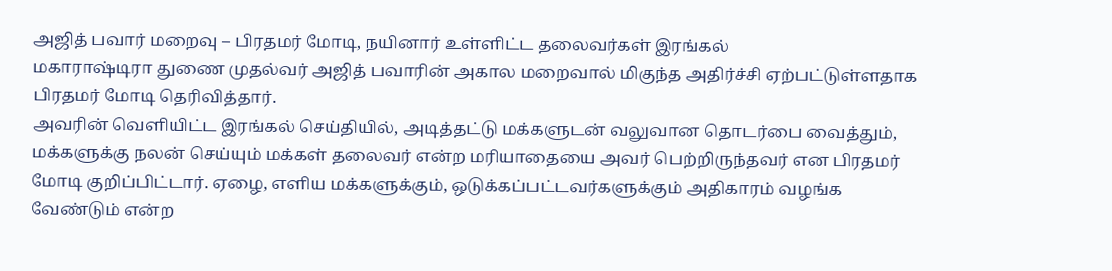அஜித் பவார் மறைவு – பிரதமர் மோடி, நயினார் உள்ளிட்ட தலைவர்கள் இரங்கல்
மகாராஷ்டிரா துணை முதல்வர் அஜித் பவாரின் அகால மறைவால் மிகுந்த அதிர்ச்சி ஏற்பட்டுள்ளதாக பிரதமர் மோடி தெரிவித்தார்.
அவரின் வெளியிட்ட இரங்கல் செய்தியில், அடித்தட்டு மக்களுடன் வலுவான தொடர்பை வைத்தும், மக்களுக்கு நலன் செய்யும் மக்கள் தலைவர் என்ற மரியாதையை அவர் பெற்றிருந்தவர் என பிரதமர் மோடி குறிப்பிட்டார். ஏழை, எளிய மக்களுக்கும், ஒடுக்கப்பட்டவர்களுக்கும் அதிகாரம் வழங்க வேண்டும் என்ற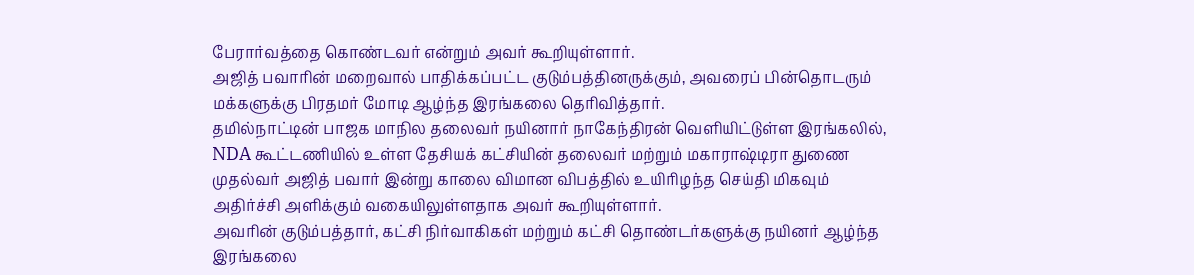பேரார்வத்தை கொண்டவர் என்றும் அவர் கூறியுள்ளார்.
அஜித் பவாரின் மறைவால் பாதிக்கப்பட்ட குடும்பத்தினருக்கும், அவரைப் பின்தொடரும் மக்களுக்கு பிரதமர் மோடி ஆழ்ந்த இரங்கலை தெரிவித்தார்.
தமில்நாட்டின் பாஜக மாநில தலைவர் நயினார் நாகேந்திரன் வெளியிட்டுள்ள இரங்கலில், NDA கூட்டணியில் உள்ள தேசியக் கட்சியின் தலைவர் மற்றும் மகாராஷ்டிரா துணை முதல்வர் அஜித் பவார் இன்று காலை விமான விபத்தில் உயிரிழந்த செய்தி மிகவும் அதிர்ச்சி அளிக்கும் வகையிலுள்ளதாக அவர் கூறியுள்ளார்.
அவரின் குடும்பத்தார், கட்சி நிர்வாகிகள் மற்றும் கட்சி தொண்டர்களுக்கு நயினர் ஆழ்ந்த இரங்கலை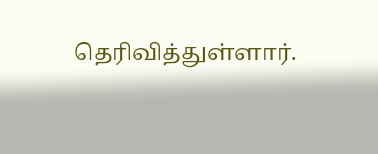தெரிவித்துள்ளார்.